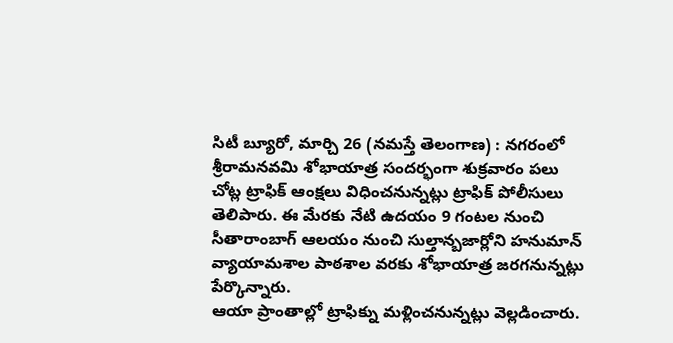సిటీ బ్యూరో, మార్చి 26 (నమస్తే తెలంగాణ) : నగరంలో శ్రీరామనవమి శోభాయాత్ర సందర్భంగా శుక్రవారం పలు చోట్ల ట్రాఫిక్ ఆంక్షలు విధించనున్నట్లు ట్రాఫిక్ పోలీసులు తెలిపారు. ఈ మేరకు నేటి ఉదయం 9 గంటల నుంచి సీతారాంబాగ్ ఆలయం నుంచి సుల్తాన్బజార్లోని హనుమాన్ వ్యాయామశాల పాఠశాల వరకు శోభాయాత్ర జరగనున్నట్లు పేర్కొన్నారు.
ఆయా ప్రాంతాల్లో ట్రాఫిక్ను మళ్లించనున్నట్లు వెల్లడించారు.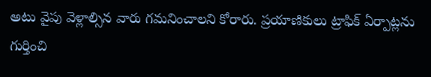అటు వైపు వెళ్లాల్సిన వారు గమనించాలని కోరారు. ప్రయాణికులు ట్రాఫిక్ ఏర్పాట్లను గుర్తించి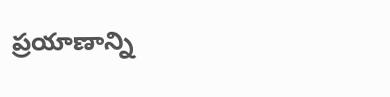ప్రయాణాన్ని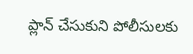ప్లాన్ చేసుకుని పోలీసులకు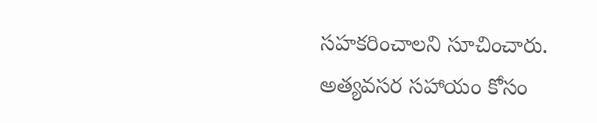సహకరించాలని సూచించారు. అత్యవసర సహాయం కోసం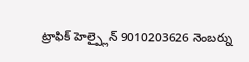ట్రాఫిక్ హెల్ప్లైన్ 9010203626 నెంబర్ను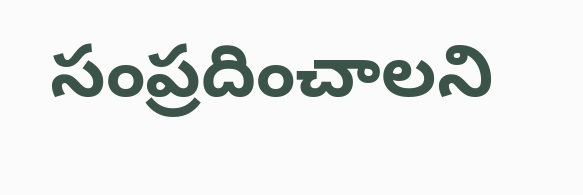సంప్రదించాలని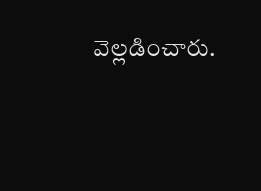వెల్లడించారు.